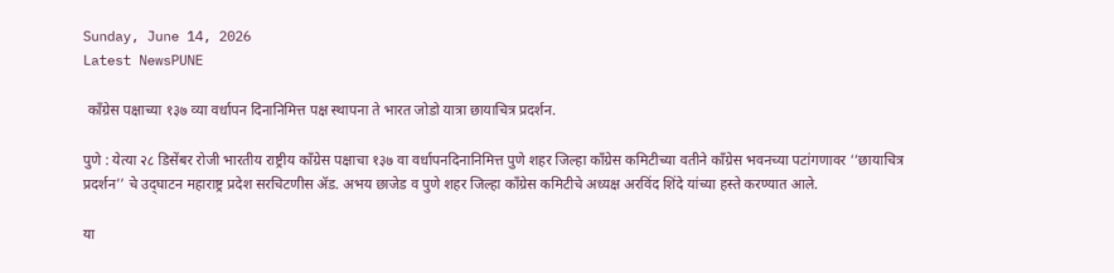Sunday, June 14, 2026
Latest NewsPUNE

 काँग्रेस पक्षाच्या १३७ व्या वर्धापन दिनानिमित्त पक्ष स्थापना ते भारत जोडो यात्रा छायाचित्र प्रदर्शन.

पुणे : येत्या २८ डिसेंबर रोजी भारतीय राष्ट्रीय काँग्रेस पक्षाचा १३७ वा वर्धापनदिनानिमित्त पुणे शहर जिल्हा काँग्रेस कमिटीच्या वतीने काँग्रेस भवनच्या पटांगणावर ‘‘छायाचित्र प्रदर्शन’’ चे उद्‌घाटन महाराष्ट्र प्रदेश सरचिटणीस ॲड. अभय छाजेड व पुणे शहर जिल्हा काँग्रेस कमिटीचे अध्यक्ष अरविंद शिंदे यांच्या हस्ते करण्यात आले.

या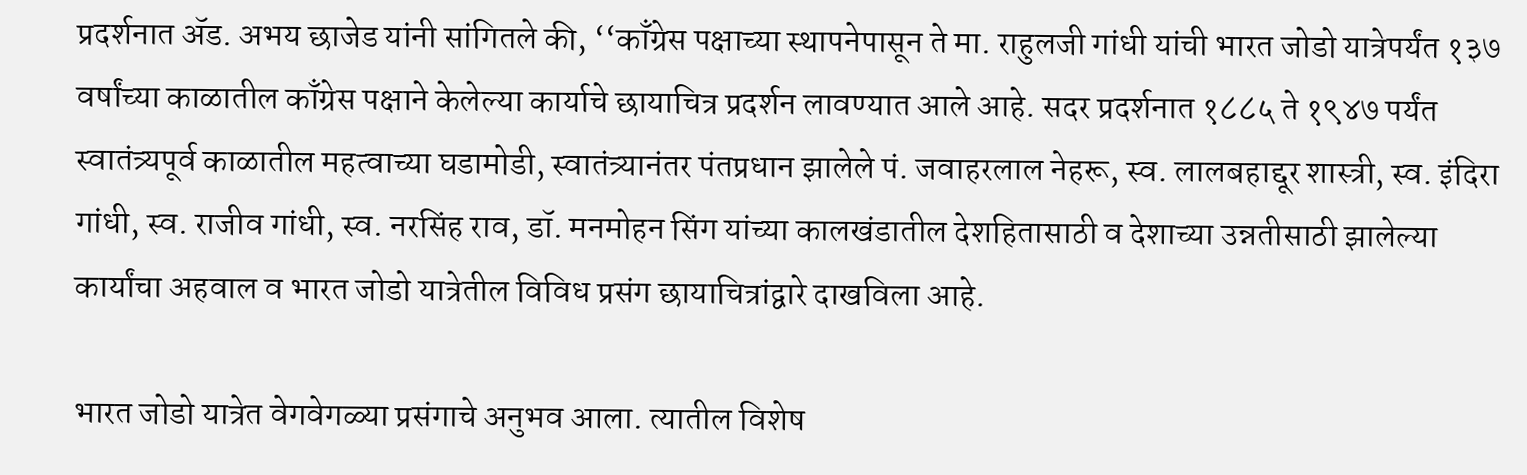प्रदर्शनात ॲड. अभय छाजेड यांनी सांगितले की, ‘‘काँग्रेस पक्षाच्या स्थापनेपासून ते मा. राहुलजी गांधी यांची भारत जोडो यात्रेपर्यंत १३७ वर्षांच्या काळातील काँग्रेस पक्षाने केलेल्या कार्याचे छायाचित्र प्रदर्शन लावण्यात आले आहे. सदर प्रदर्शनात १८८५ ते १९४७ पर्यंत स्वातंत्र्यपूर्व काळातील महत्वाच्या घडामोडी, स्वातंत्र्यानंतर पंतप्रधान झालेले पं. जवाहरलाल नेहरू, स्व. लालबहाद्दूर शास्त्री, स्व. इंदिरा गांधी, स्व. राजीव गांधी, स्व. नरसिंह राव, डॉ. मनमोहन सिंग यांच्या कालखंडातील देशहितासाठी व देशाच्या उन्नतीसाठी झालेल्या कार्यांचा अहवाल व भारत जोडो यात्रेतील विविध प्रसंग छायाचित्रांद्वारे दाखविला आहे.

भारत जोडो यात्रेत वेगवेगळ्या प्रसंगाचे अनुभव आला. त्यातील विशेष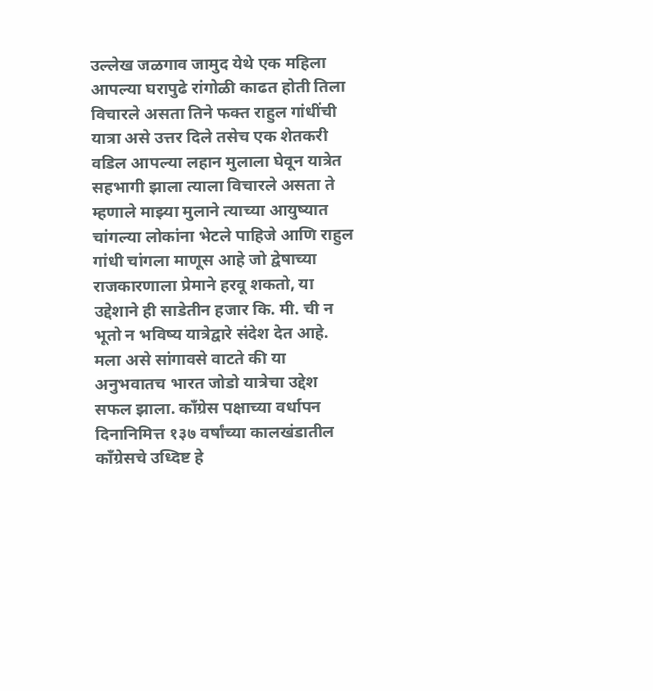उल्लेख जळगाव जामुद येथे एक महिला आपल्या घरापुढे रांगोळी काढत होती तिला विचारले असता तिने फक्त राहुल गांधींची यात्रा असे उत्तर दिले तसेच एक शेतकरी वडिल आपल्या लहान मुलाला घेवून यात्रेत सहभागी झाला त्याला विचारले असता ते म्हणाले माझ्या मुलाने त्याच्या आयुष्यात चांगल्या लोकांना भेटले पाहिजे आणि राहुल गांधी चांगला माणूस आहे जो द्वेषाच्या राजकारणाला प्रेमाने हरवू शकतो, या उद्देशाने ही साडेतीन हजार कि. मी. ची न भूतो न भविष्य यात्रेद्वारे संदेश देत आहे. मला असे सांगावसे वाटते की या अनुभवातच भारत जोडो यात्रेचा उद्देश सफल झाला. काँग्रेस पक्षाच्या वर्धापन दिनानिमित्त १३७ वर्षांच्या कालखंडातील काँग्रेसचे उध्दिष्ट हे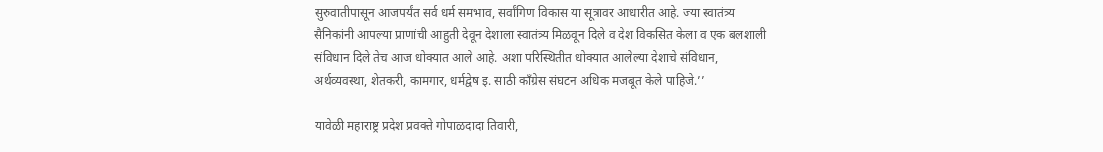सुरुवातीपासून आजपर्यंत सर्व धर्म समभाव, सर्वांगिण विकास या सूत्रावर आधारीत आहे. ज्या स्वातंत्र्य सैनिकांनी आपल्या प्राणांची आहुती देवून देशाला स्वातंत्र्य मिळवून दिले व देश विकसित केला व एक बलशाली संविधान दिले तेच आज धोक्यात आले आहे. अशा परिस्थितीत धोक्यात आलेल्या देशाचे संविधान, अर्थव्यवस्था, शेतकरी, कामगार, धर्मद्वेष इ. साठी काँग्रेस संघटन अधिक मजबूत केले पाहिजे.’’

यावेळी महाराष्ट्र प्रदेश प्रवक्ते गोपाळदादा तिवारी,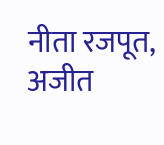नीता रजपूत, अजीत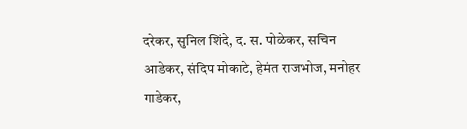दरेकर, सुनिल शिंदे, द. स. पोळेकर, सचिन आडेकर, संदिप मोकाटे, हेमंत राजभोज, मनोहर गाडेकर,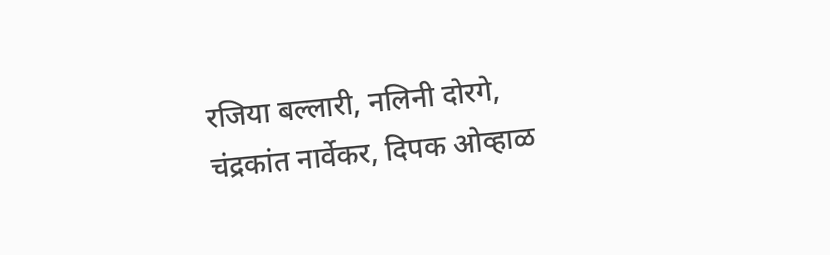रजिया बल्लारी, नलिनी दोरगे, चंद्रकांत नार्वेकर, दिपक ओव्हाळ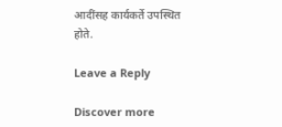आदींसह कार्यकर्ते उपस्थित होते.

Leave a Reply

Discover more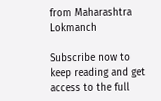from Maharashtra Lokmanch

Subscribe now to keep reading and get access to the full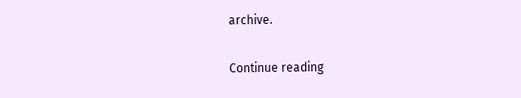archive.

Continue reading